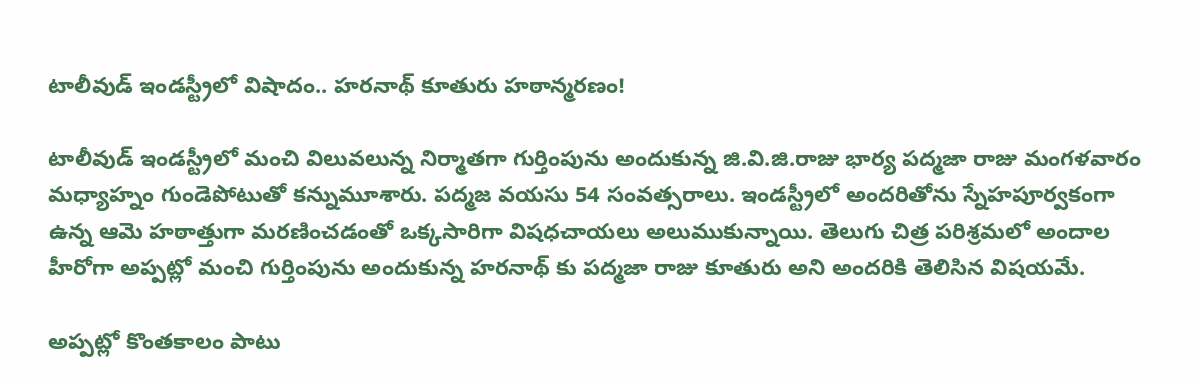టాలీవుడ్ ఇండస్ట్రీలో విషాదం.. హరనాథ్ కూతురు హఠాన్మరణం!

టాలీవుడ్ ఇండస్ట్రీలో మంచి విలువలున్న నిర్మాతగా గుర్తింపును అందుకున్న జి.వి.జి.రాజు భార్య పద్మజా రాజు మంగళవారం మధ్యాహ్నం గుండెపోటుతో కన్నుమూశారు. పద్మజ వయసు 54 సంవత్సరాలు. ఇండస్ట్రీలో అందరితోను స్నేహపూర్వకంగా ఉన్న ఆమె హఠాత్తుగా మరణించడంతో ఒక్కసారిగా విషధచాయలు అలుముకున్నాయి. తెలుగు చిత్ర పరిశ్రమలో అందాల హీరోగా అప్పట్లో మంచి గుర్తింపును అందుకున్న హరనాథ్ కు పద్మజా రాజు కూతురు అని అందరికి తెలిసిన విషయమే.

అప్పట్లో కొంతకాలం పాటు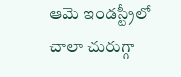ఆమె ఇండస్ట్రీలో చాలా చురుగ్గా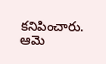కనిపించారు. ఆమె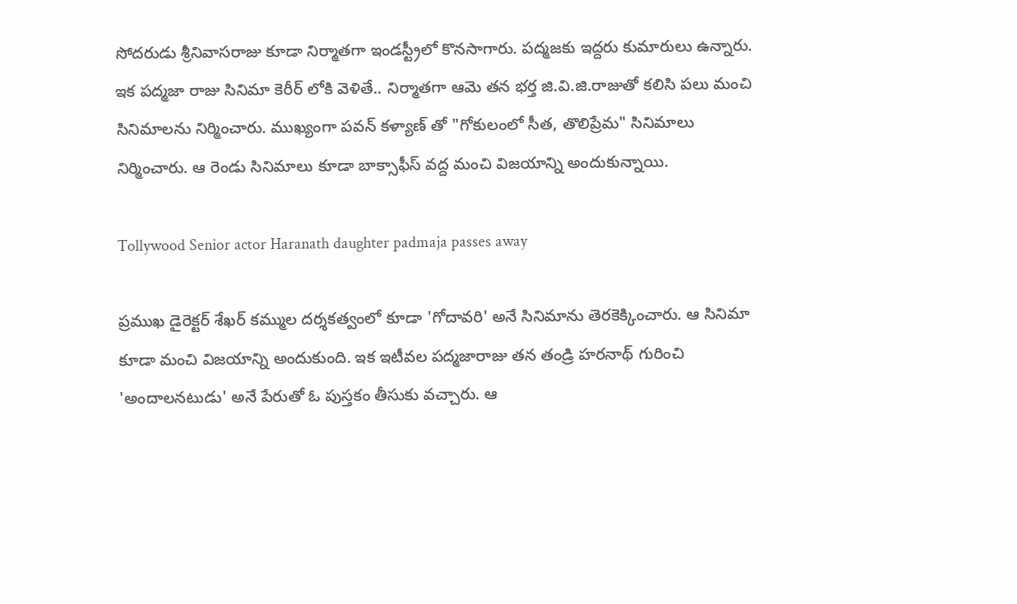సోదరుడు శ్రీనివాసరాజు కూడా నిర్మాతగా ఇండస్ట్రీలో కొనసాగారు. పద్మజకు ఇద్దరు కుమారులు ఉన్నారు. ఇక పద్మజా రాజు సినిమా కెరీర్ లోకి వెళితే.. నిర్మాతగా ఆమె తన భర్త జి.వి.జి.రాజుతో కలిసి పలు మంచి సినిమాలను నిర్మించారు. ముఖ్యంగా పవన్ కళ్యాణ్ తో "గోకులంలో సీత, తొలిప్రేమ" సినిమాలు నిర్మించారు. ఆ రెండు సినిమాలు కూడా బాక్సాఫీస్ వద్ద మంచి విజయాన్ని అందుకున్నాయి.

Tollywood Senior actor Haranath daughter padmaja passes away

ప్రముఖ డైరెక్టర్ శేఖర్ కమ్ముల దర్శకత్వంలో కూడా 'గోదావరి' అనే సినిమాను తెరకెక్కించారు. ఆ సినిమా కూడా మంచి విజయాన్ని అందుకుంది. ఇక ఇటీవల పద్మజారాజు తన తండ్రి హరనాథ్ గురించి 'అందాలనటుడు' అనే పేరుతో ఓ పుస్తకం తీసుకు వచ్చారు. ఆ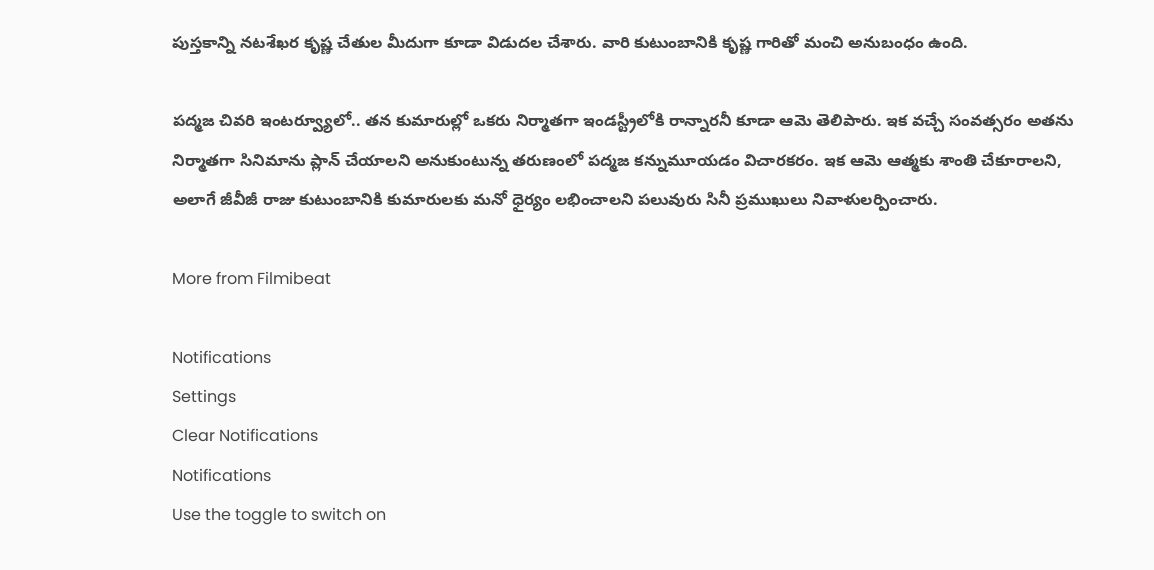పుస్తకాన్ని నటశేఖర కృష్ణ చేతుల మీదుగా కూడా విడుదల చేశారు. వారి కుటుంబానికి కృష్ణ గారితో మంచి అనుబంధం ఉంది.

పద్మజ చివరి ఇంటర్వ్యూలో.. తన కుమారుల్లో ఒకరు నిర్మాతగా ఇండస్ట్రీలోకి రాన్నారనీ కూడా ఆమె తెలిపారు. ఇక వచ్చే సంవత్సరం అతను నిర్మాతగా సినిమాను ప్లాన్ చేయాలని అనుకుంటున్న తరుణంలో పద్మజ కన్నుమూయడం విచారకరం. ఇక ఆమె ఆత్మకు శాంతి చేకూరాలని, అలాగే జీవీజీ రాజు కుటుంబానికి కుమారులకు మనో ధైర్యం లభించాలని పలువురు సినీ ప్రముఖులు నివాళులర్పించారు.

More from Filmibeat

Notifications
Settings
Clear Notifications
Notifications
Use the toggle to switch on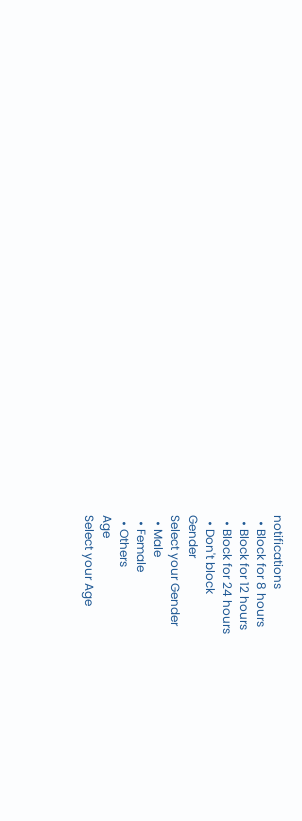notifications
  • Block for 8 hours
  • Block for 12 hours
  • Block for 24 hours
  • Don't block
Gender
Select your Gender
  • Male
  • Female
  • Others
Age
Select your Age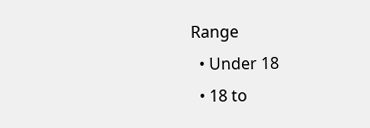Range
  • Under 18
  • 18 to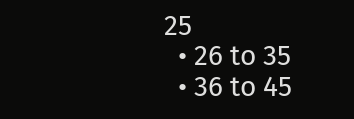25
  • 26 to 35
  • 36 to 45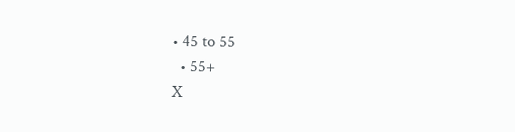• 45 to 55
  • 55+
X